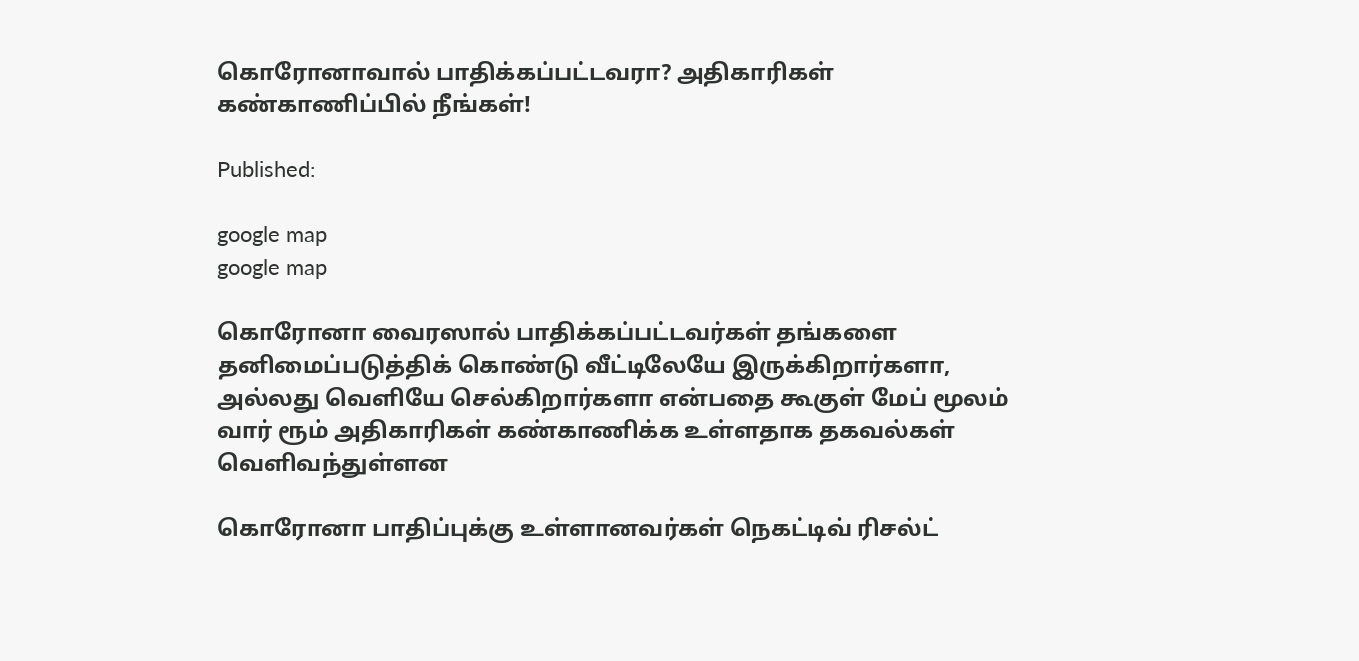கொரோனாவால் பாதிக்கப்பட்டவரா? அதிகாரிகள் கண்காணிப்பில் நீங்கள்!

Published:

google map
google map

கொரோனா வைரஸால் பாதிக்கப்பட்டவர்கள் தங்களை தனிமைப்படுத்திக் கொண்டு வீட்டிலேயே இருக்கிறார்களா, அல்லது வெளியே செல்கிறார்களா என்பதை கூகுள் மேப் மூலம் வார் ரூம் அதிகாரிகள் கண்காணிக்க உள்ளதாக தகவல்கள் வெளிவந்துள்ளன

கொரோனா பாதிப்புக்கு உள்ளானவர்கள் நெகட்டிவ் ரிசல்ட்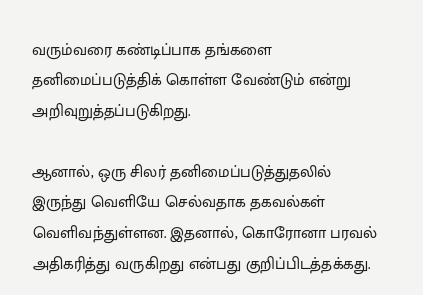வரும்வரை கண்டிப்பாக தங்களை தனிமைப்படுத்திக் கொள்ள வேண்டும் என்று அறிவுறுத்தப்படுகிறது.

ஆனால், ஒரு சிலர் தனிமைப்படுத்துதலில் இருந்து வெளியே செல்வதாக தகவல்கள் வெளிவந்துள்ளன. இதனால், கொரோனா பரவல் அதிகரித்து வருகிறது என்பது குறிப்பிடத்தக்கது.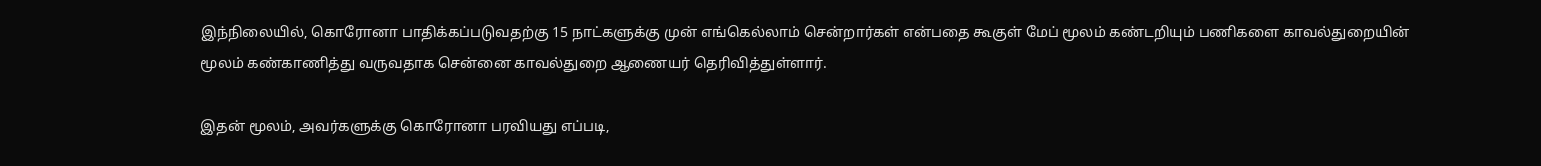இந்நிலையில், கொரோனா பாதிக்கப்படுவதற்கு 15 நாட்களுக்கு முன் எங்கெல்லாம் சென்றார்கள் என்பதை கூகுள் மேப் மூலம் கண்டறியும் பணிகளை காவல்துறையின் மூலம் கண்காணித்து வருவதாக சென்னை காவல்துறை ஆணையர் தெரிவித்துள்ளார்.

இதன் மூலம், அவர்களுக்கு கொரோனா பரவியது எப்படி,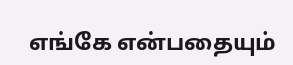எங்கே என்பதையும்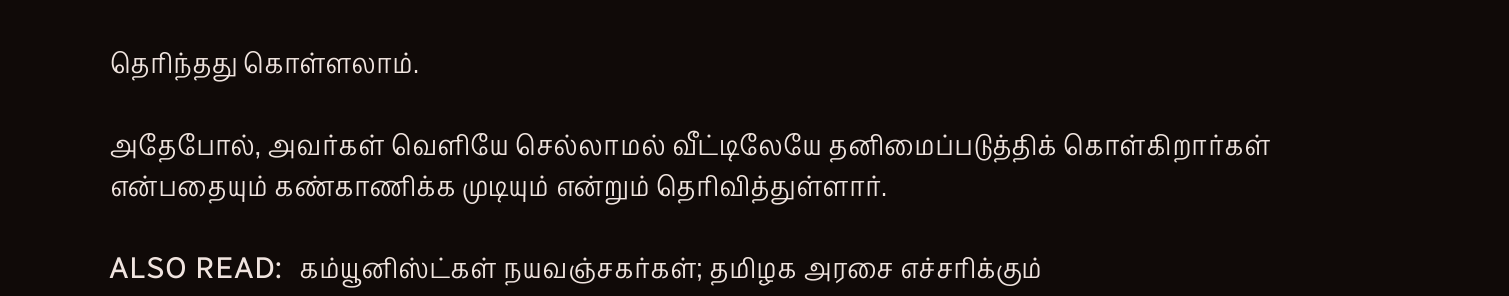தெரிந்தது கொள்ளலாம்.

அதேபோல், அவர்கள் வெளியே செல்லாமல் வீட்டிலேயே தனிமைப்படுத்திக் கொள்கிறார்கள் என்பதையும் கண்காணிக்க முடியும் என்றும் தெரிவித்துள்ளார்.

ALSO READ:  கம்யூனிஸ்ட்கள் நயவஞ்சகர்கள்; தமிழக அரசை எச்சரிக்கும்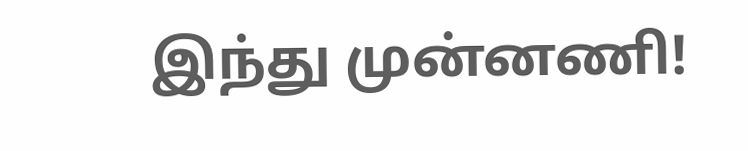இந்து முன்னணி!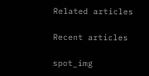Related articles

Recent articles

spot_img